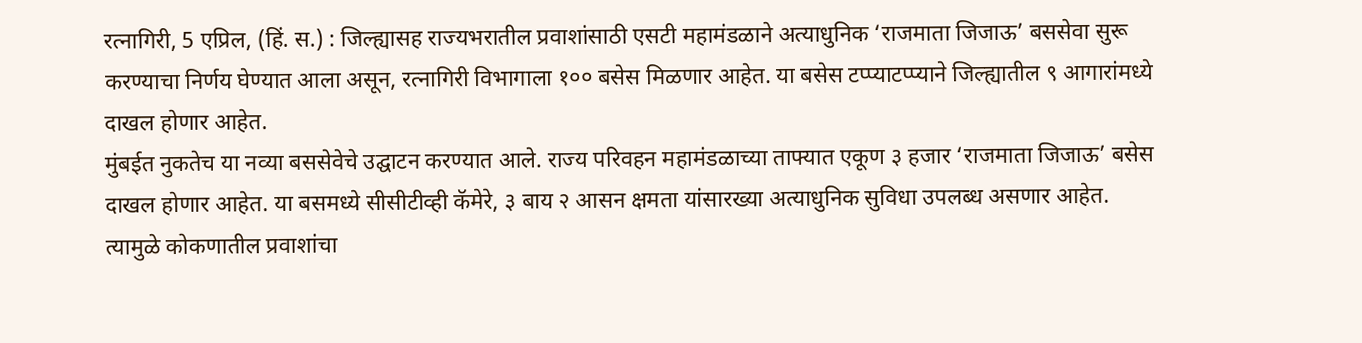रत्नागिरी, 5 एप्रिल, (हिं. स.) : जिल्ह्यासह राज्यभरातील प्रवाशांसाठी एसटी महामंडळाने अत्याधुनिक ‘राजमाता जिजाऊ’ बससेवा सुरू करण्याचा निर्णय घेण्यात आला असून, रत्नागिरी विभागाला १०० बसेस मिळणार आहेत. या बसेस टप्प्याटप्प्याने जिल्ह्यातील ९ आगारांमध्ये दाखल होणार आहेत.
मुंबईत नुकतेच या नव्या बससेवेचे उद्घाटन करण्यात आले. राज्य परिवहन महामंडळाच्या ताफ्यात एकूण ३ हजार ‘राजमाता जिजाऊ’ बसेस दाखल होणार आहेत. या बसमध्ये सीसीटीव्ही कॅमेरे, ३ बाय २ आसन क्षमता यांसारख्या अत्याधुनिक सुविधा उपलब्ध असणार आहेत. त्यामुळे कोकणातील प्रवाशांचा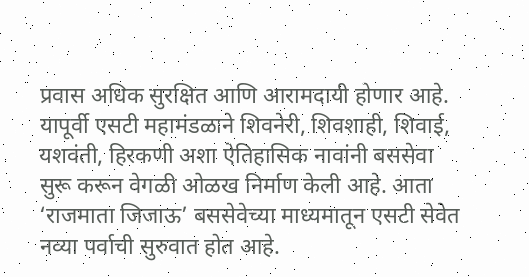प्रवास अधिक सुरक्षित आणि आरामदायी होणार आहे.
यापूर्वी एसटी महामंडळाने शिवनेरी, शिवशाही, शिवाई, यशवंती, हिरकणी अशा ऐतिहासिक नावांनी बससेवा सुरू करून वेगळी ओळख निर्माण केली आहे. आता ‘राजमाता जिजाऊ’ बससेवेच्या माध्यमातून एसटी सेवेत नव्या पर्वाची सुरुवात होत आहे.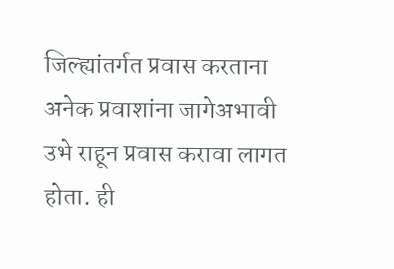जिल्ह्यांतर्गत प्रवास करताना अनेक प्रवाशांना जागेअभावी उभे राहून प्रवास करावा लागत होता. ही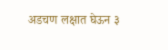अडचण लक्षात घेऊन ३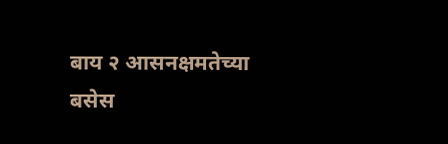बाय २ आसनक्षमतेच्या बसेस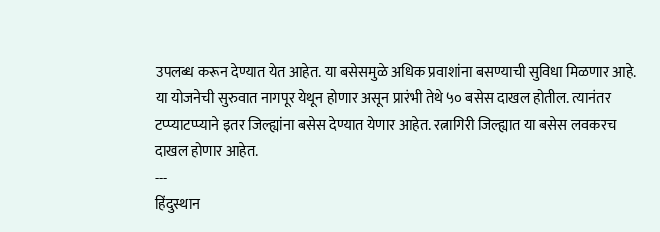उपलब्ध करून देण्यात येत आहेत. या बसेसमुळे अधिक प्रवाशांना बसण्याची सुविधा मिळणार आहे.
या योजनेची सुरुवात नागपूर येथून होणार असून प्रारंभी तेथे ५० बसेस दाखल होतील. त्यानंतर टप्प्याटप्प्याने इतर जिल्ह्यांना बसेस देण्यात येणार आहेत. रत्नागिरी जिल्ह्यात या बसेस लवकरच दाखल होणार आहेत.
---
हिंदुस्थान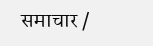समाचार /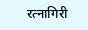रत्नागिरी